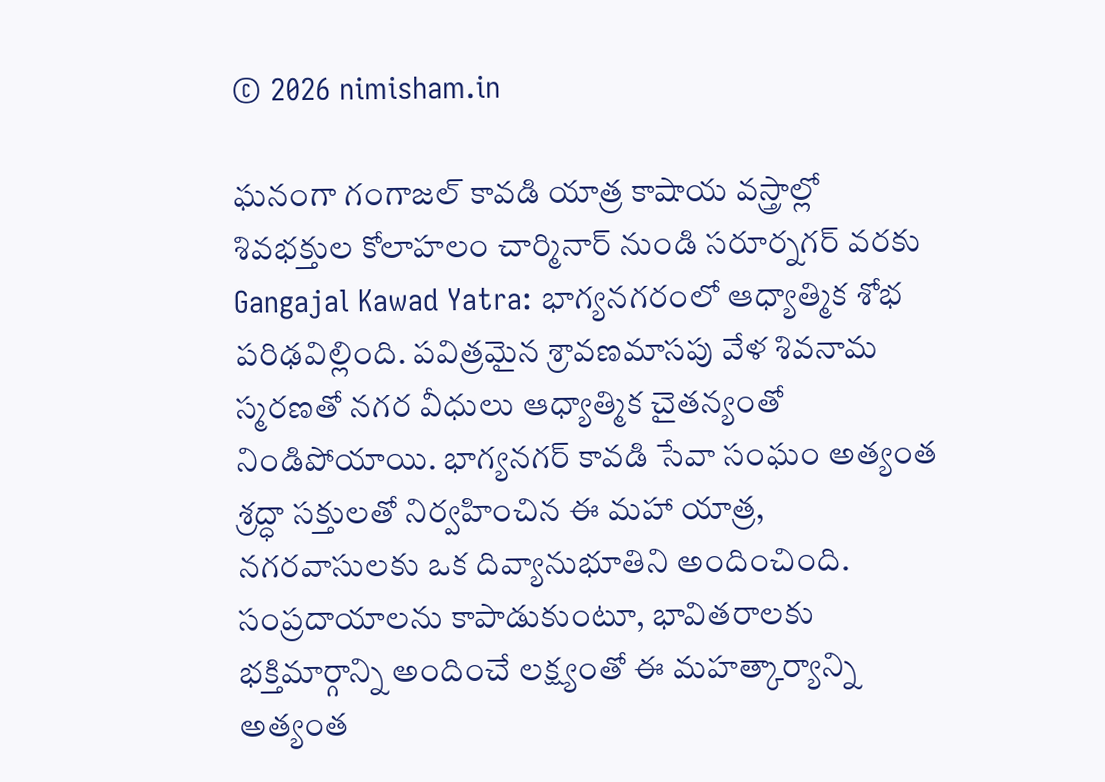© 2026 nimisham.in

ఘనంగా గంగాజల్ కావడి యాత్ర కాషాయ వస్త్రాల్లో శివభక్తుల కోలాహలం చార్మినార్ నుండి సరూర్నగర్ వరకు Gangajal Kawad Yatra: భాగ్యనగరంలో ఆధ్యాత్మిక శోభ పరిఢవిల్లింది. పవిత్రమైన శ్రావణమాసపు వేళ శివనామ స్మరణతో నగర వీధులు ఆధ్యాత్మిక చైతన్యంతో నిండిపోయాయి. భాగ్యనగర్ కావడి సేవా సంఘం అత్యంత శ్రద్ధా సక్తులతో నిర్వహించిన ఈ మహా యాత్ర, నగరవాసులకు ఒక దివ్యానుభూతిని అందించింది. సంప్రదాయాలను కాపాడుకుంటూ, భావితరాలకు భక్తిమార్గాన్ని అందించే లక్ష్యంతో ఈ మహత్కార్యాన్ని అత్యంత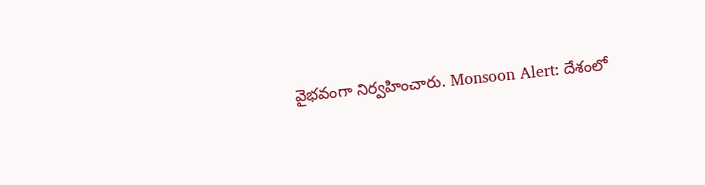వైభవంగా నిర్వహించారు. Monsoon Alert: దేశంలో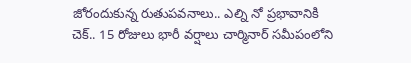జోరందుకున్న రుతుపవనాలు.. ఎల్ని నో ప్రభావానికి చెక్.. 15 రోజులు భారీ వర్షాలు చార్మినార్ సమీపంలోని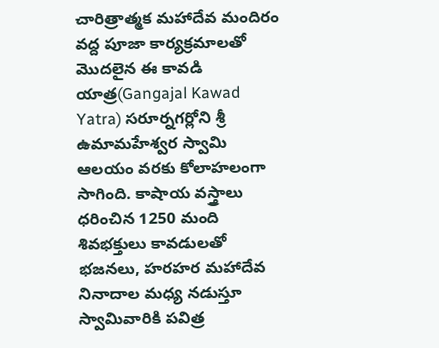చారిత్రాత్మక మహాదేవ మందిరం వద్ద పూజా కార్యక్రమాలతో మొదలైన ఈ కావడి యాత్ర(Gangajal Kawad Yatra) సరూర్నగర్లోని శ్రీ ఉమామహేశ్వర స్వామి ఆలయం వరకు కోలాహలంగా సాగింది. కాషాయ వస్త్రాలు ధరించిన 1250 మంది శివభక్తులు కావడులతో భజనలు, హరహర మహాదేవ నినాదాల మధ్య నడుస్తూ స్వామివారికి పవిత్ర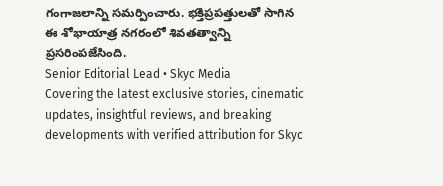గంగాజలాన్ని సమర్పించారు. భక్తిప్రపత్తులతో సాగిన ఈ శోభాయాత్ర నగరంలో శివతత్వాన్ని ప్రసరింపజేసింది.
Senior Editorial Lead • Skyc Media
Covering the latest exclusive stories, cinematic updates, insightful reviews, and breaking developments with verified attribution for Skyc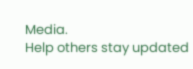Media.
Help others stay updated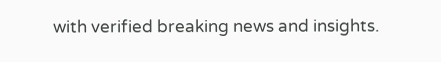with verified breaking news and insights.